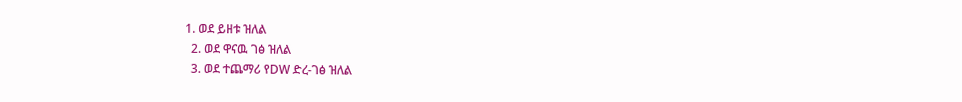1. ወደ ይዘቱ ዝለል
  2. ወደ ዋናዉ ገፅ ዝለል
  3. ወደ ተጨማሪ የDW ድረ-ገፅ ዝለል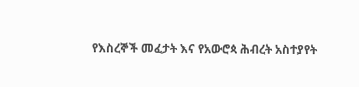የእስረኞች መፈታት እና የአውሮጳ ሕብረት አስተያየት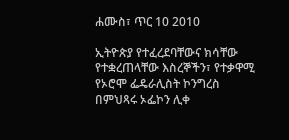ሐሙስ፣ ጥር 10 2010

ኢትዮጵያ የተፈረደባቸውና ክሳቸው የተቋረጠላቸው እስረኞችን፣ የተቃዋሚ የኦሮሞ ፌዴራሊስት ኮንግረስ በምህጻሩ ኦፌኮን ሊቀ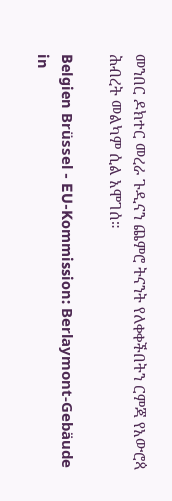መንበር ዶክተር መረራ ጉዲናን ጨምሮ ትናንት የለቀቀችበትን ርምጃ የአውሮጳ ሕብረት መልካም ሲል አሞገሰ።

Belgien Brüssel - EU-Kommission: Berlaymont-Gebäude in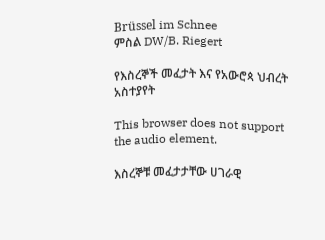Brüssel im Schnee
ምስል DW/B. Riegert

የእስረኞች መፈታት እና የአውሮጳ ህብረት አስተያየት

This browser does not support the audio element.

እስረኞቹ መፈታታቸው ሀገራዊ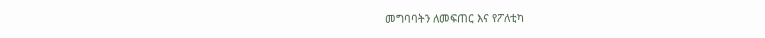መግባባትን ለመፍጠር እና የፖለቲካ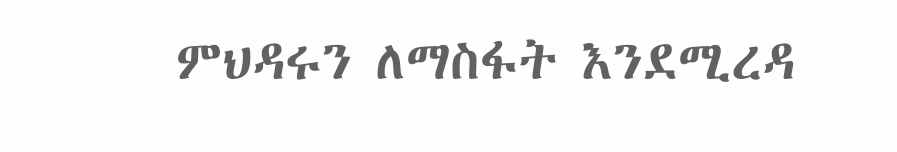ምህዳሩን ለማስፋት እንደሚረዳ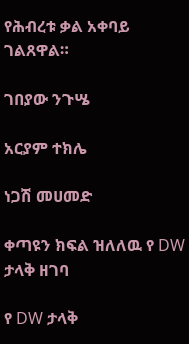የሕብረቱ ቃል አቀባይ ገልጸዋል።

ገበያው ንጉሤ

አርያም ተክሌ

ነጋሽ መሀመድ

ቀጣዩን ክፍል ዝለለዉ የ DW ታላቅ ዘገባ

የ DW ታላቅ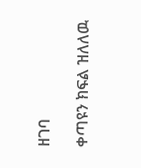ዘገባ

ቀጣዩን ክፍል ዝለለዉ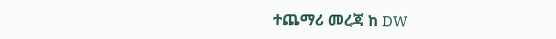ተጨማሪ መረጃ ከ DW